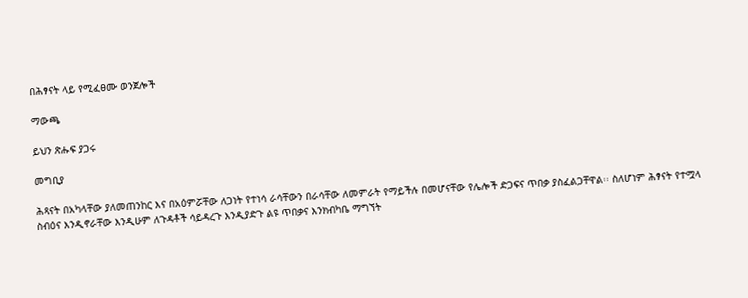በሕፃናት ላይ የሚፈፀሙ ወንጀሎች

ማውጫ

ይህን ጽሑፍ ያጋሩ

መግቢያ

ሕጻናት በአካላቸው ያለመጠንከር እና በአዕምሯቸው ለጋነት የተነሳ ራሳቸውን በራሳቸው ለመምራት የማይችሉ በመሆናቸው የሌሎች ድጋፍና ጥበቃ ያስፈልጋቸዋል፡፡ ስለሆነም ሕፃናት የተሟላ ስብዕና እንዲኖራቸው እንዲሁም ለጉዳቶች ሳይዳረጉ እንዲያድጉ ልዩ ጥበቃና እንክብካቤ ማግኘት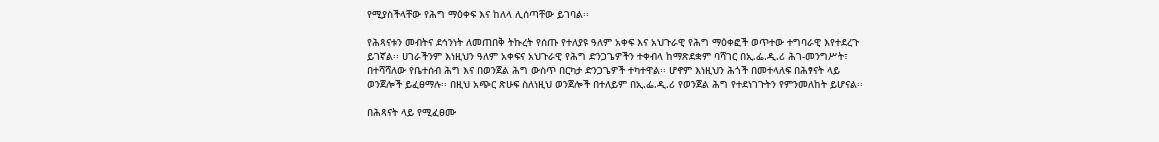የሚያስችላቸው የሕግ ማዕቀፍ እና ከለላ ሊሰጣቸው ይገባል፡፡

የሕጻናቱን መብትና ደኅንነት ለመጠበቅ ትኩረት የሰጡ የተለያዩ ዓለም አቀፍ እና አህጉራዊ የሕግ ማዕቀፎች ወጥተው ተግባራዊ እየተደረጉ ይገኛል፡፡ ሀገራችንም እነዚህን ዓለም አቀፍና አህጉራዊ የሕግ ድንጋጌዎችን ተቀብላ ከማጽደቋም ባሻገር በኢ.ፌ.ዲ.ሪ ሕገ-መንግሥት፣ በተሻሻለው የቤተሰብ ሕግ እና በወንጀል ሕግ ውስጥ በርካታ ድንጋጌዎች ተካተዋል፡፡ ሆኖም እነዚህን ሕጎች በመተላለፍ በሕፃናት ላይ ወንጀሎች ይፈፀማሉ፡፡ በዚህ አጭር ጽሁፍ ስለነዚህ ወንጀሎች በተለይም በኢ.ፌ.ዲ.ሪ የወንጀል ሕግ የተደነገጉትን የምንመለከት ይሆናል፡፡

በሕጻናት ላይ የሚፈፀሙ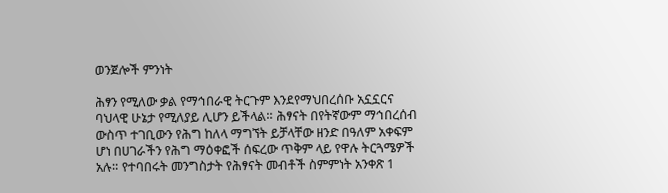ወንጀሎች ምንነት

ሕፃን የሚለው ቃል የማኅበራዊ ትርጉም እንደየማህበረሰቡ አኗኗርና ባህላዊ ሁኔታ የሚለያይ ሊሆን ይችላል። ሕፃናት በየትኛውም ማኅበረሰብ ውስጥ ተገቢውን የሕግ ከለላ ማግኘት ይቻላቸው ዘንድ በዓለም አቀፍም ሆነ በሀገራችን የሕግ ማዕቀፎች ሰፍረው ጥቅም ላይ የዋሉ ትርጓሜዎች አሉ። የተባበሩት መንግስታት የሕፃናት መብቶች ስምምነት አንቀጽ 1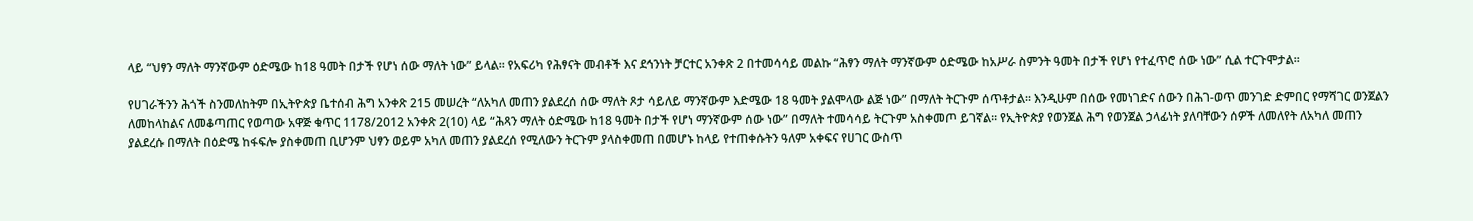ላይ “ህፃን ማለት ማንኛውም ዕድሜው ከ18 ዓመት በታች የሆነ ሰው ማለት ነው” ይላል። የአፍሪካ የሕፃናት መብቶች እና ደኅንነት ቻርተር አንቀጽ 2 በተመሳሳይ መልኩ “ሕፃን ማለት ማንኛውም ዕድሜው ከአሥራ ስምንት ዓመት በታች የሆነ የተፈጥሮ ሰው ነው” ሲል ተርጉሞታል፡፡

የሀገራችንን ሕጎች ስንመለከትም በኢትዮጵያ ቤተሰብ ሕግ አንቀጽ 215 መሠረት “ለአካለ መጠን ያልደረሰ ሰው ማለት ጾታ ሳይለይ ማንኛውም እድሜው 18 ዓመት ያልሞላው ልጅ ነው” በማለት ትርጉም ሰጥቶታል። እንዲሁም በሰው የመነገድና ሰውን በሕገ-ወጥ መንገድ ድምበር የማሻገር ወንጀልን ለመከላከልና ለመቆጣጠር የወጣው አዋጅ ቁጥር 1178/2012 አንቀጽ 2(10) ላይ “ሕጻን ማለት ዕድሜው ከ18 ዓመት በታች የሆነ ማንኛውም ሰው ነው” በማለት ተመሳሳይ ትርጉም አስቀመጦ ይገኛል፡፡ የኢትዮጵያ የወንጀል ሕግ የወንጀል ኃላፊነት ያለባቸውን ሰዎች ለመለየት ለአካለ መጠን ያልደረሱ በማለት በዕድሜ ከፋፍሎ ያስቀመጠ ቢሆንም ህፃን ወይም አካለ መጠን ያልደረሰ የሚለውን ትርጉም ያላስቀመጠ በመሆኑ ከላይ የተጠቀሱትን ዓለም አቀፍና የሀገር ውስጥ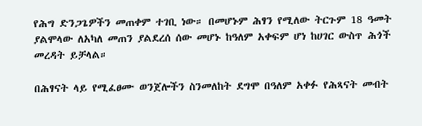የሕግ ድንጋጌዎችን መጠቀም ተገቢ ነው። በመሆኑም ሕፃን የሚለው ትርጉም 18 ዓመት ያልሞላው ለአካለ መጠን ያልደረሰ ሰው መሆኑ ከዓለም አቀፍም ሆነ ከሀገር ውስጥ ሕጎች መረዳት ይቻላል።

በሕፃናት ላይ የሚፈፀሙ ወንጀሎችን ስንመለከት ደግሞ በዓለም አቀፉ የሕጻናት መብት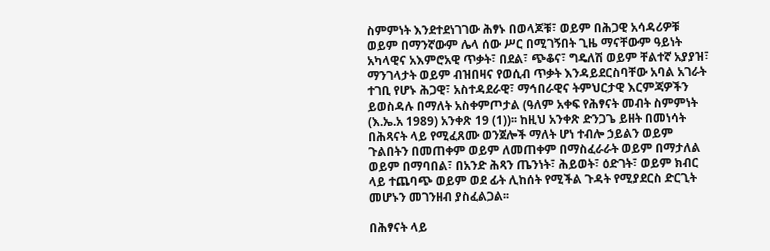ስምምነት እንደተደነገገው ሕፃኑ በወላጆቹ፣ ወይም በሕጋዊ አሳዳሪዎቹ ወይም በማንኛውም ሌላ ሰው ሥር በሚገኝበት ጊዜ ማናቸውም ዓይነት አካላዊና አእምሮአዊ ጥቃት፣ በደል፣ ጭቆና፣ ግዴለሽ ወይም ቸልተኛ አያያዝ፣ ማንገላታት ወይም ብዝበዛና የወሲብ ጥቃት እንዳይደርስባቸው አባል አገራት ተገቢ የሆኑ ሕጋዊ፣ አስተዳደራዊ፣ ማኅበራዊና ትምህርታዊ እርምጃዎችን ይወስዳሉ በማለት አስቀምጦታል (ዓለም አቀፍ የሕፃናት መብት ስምምነት (እ.ኤ.አ 1989) አንቀጽ 19 (1))፡፡ ከዚህ አንቀጽ ድንጋጌ ይዘት በመነሳት በሕጻናት ላይ የሚፈጸሙ ወንጀሎች ማለት ሆነ ተብሎ ኃይልን ወይም ጉልበትን በመጠቀም ወይም ለመጠቀም በማስፈራራት ወይም በማታለል ወይም በማባበል፣ በአንድ ሕጻን ጤንነት፣ ሕይወት፣ ዕድገት፣ ወይም ክብር ላይ ተጨባጭ ወይም ወደ ፊት ሊከሰት የሚችል ጉዳት የሚያደርስ ድርጊት መሆኑን መገንዘብ ያስፈልጋል፡፡

በሕፃናት ላይ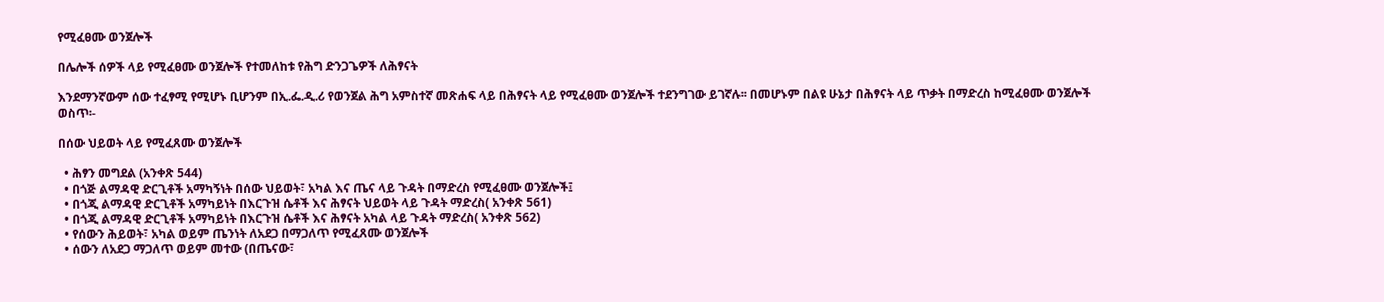የሚፈፀሙ ወንጀሎች

በሌሎች ሰዎች ላይ የሚፈፀሙ ወንጀሎች የተመለከቱ የሕግ ድንጋጌዎች ለሕፃናት

እንደማንኛውም ሰው ተፈፃሚ የሚሆኑ ቢሆንም በኢ.ፌ.ዲ.ሪ የወንጀል ሕግ አምስተኛ መጽሐፍ ላይ በሕፃናት ላይ የሚፈፀሙ ወንጀሎች ተደንግገው ይገኛሉ፡፡ በመሆኑም በልዩ ሁኔታ በሕፃናት ላይ ጥቃት በማድረስ ከሚፈፀሙ ወንጀሎች ወስጥ፡-

በሰው ህይወት ላይ የሚፈጸሙ ወንጀሎች

  • ሕፃን መግደል (አንቀጽ 544)
  • በጎጅ ልማዳዊ ድርጊቶች አማካኝነት በሰው ህይወት፣ አካል እና ጤና ላይ ጉዳት በማድረስ የሚፈፀሙ ወንጀሎች፤
  • በጎጂ ልማዳዊ ድርጊቶች አማካይነት በእርጉዝ ሴቶች እና ሕፃናት ህይወት ላይ ጉዳት ማድረስ( አንቀጽ 561)
  • በጎጂ ልማዳዊ ድርጊቶች አማካይነት በእርጉዝ ሴቶች እና ሕፃናት አካል ላይ ጉዳት ማድረስ( አንቀጽ 562)
  • የሰውን ሕይወት፣ አካል ወይም ጤንነት ለአደጋ በማጋለጥ የሚፈጸሙ ወንጀሎች
  • ሰውን ለአደጋ ማጋለጥ ወይም መተው (በጤናው፣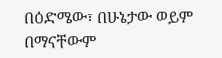በዕድሜው፣ በሁኔታው ወይም በማናቸውም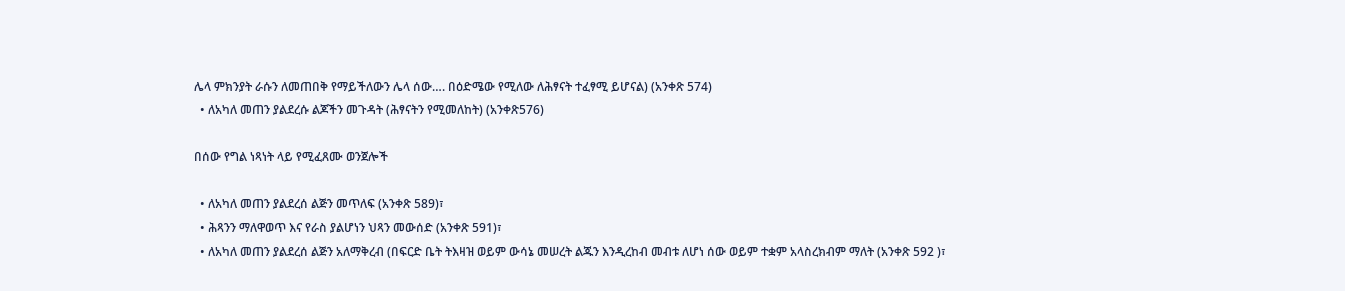ሌላ ምክንያት ራሱን ለመጠበቅ የማይችለውን ሌላ ሰው…. በዕድሜው የሚለው ለሕፃናት ተፈፃሚ ይሆናል) (አንቀጽ 574)
  • ለአካለ መጠን ያልደረሱ ልጆችን መጉዳት (ሕፃናትን የሚመለከት) (አንቀጽ576)

በሰው የግል ነጻነት ላይ የሚፈጸሙ ወንጀሎች

  • ለአካለ መጠን ያልደረሰ ልጅን መጥለፍ (አንቀጽ 589)፣
  • ሕጻንን ማለዋወጥ እና የራስ ያልሆነን ህጻን መውሰድ (አንቀጽ 591)፣
  • ለአካለ መጠን ያልደረሰ ልጅን አለማቅረብ (በፍርድ ቤት ትእዛዝ ወይም ውሳኔ መሠረት ልጁን እንዲረከብ መብቱ ለሆነ ሰው ወይም ተቋም አላስረክብም ማለት (አንቀጽ 592 )፣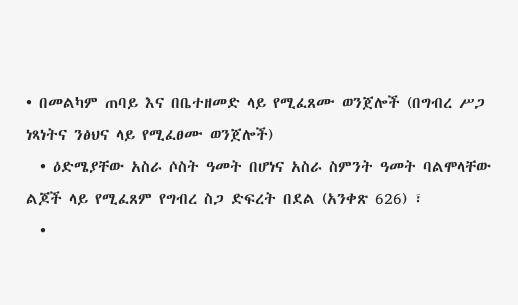• በመልካም ጠባይ እና በቤተዘመድ ላይ የሚፈጸሙ ወንጀሎች (በግብረ ሥጋ ነጻነትና ንፅህና ላይ የሚፈፀሙ ወንጀሎች)
  • ዕድሜያቸው አስራ ሶስት ዓመት በሆነና አስራ ስምንት ዓመት ባልሞላቸው ልጆች ላይ የሚፈጸም የግብረ ስጋ ድፍረት በደል (አንቀጽ 626) ፣
  •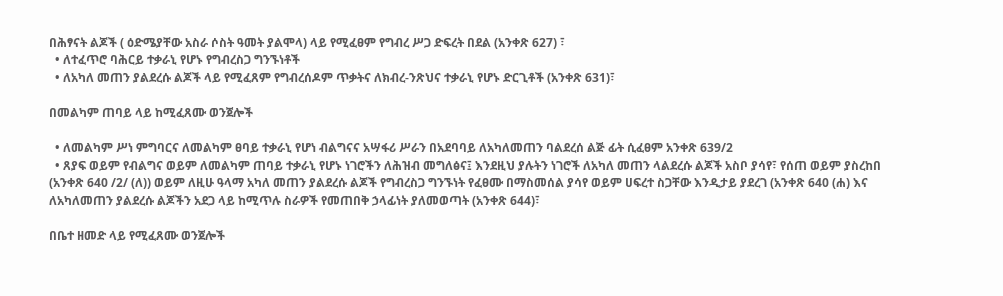በሕፃናት ልጆች ( ዕድሜያቸው አስራ ሶስት ዓመት ያልሞላ) ላይ የሚፈፀም የግብረ ሥጋ ድፍረት በደል (አንቀጽ 627) ፣
  • ለተፈጥሮ ባሕርይ ተቃራኒ የሆኑ የግብረስጋ ግንኙነቶች
  • ለአካለ መጠን ያልደረሱ ልጆች ላይ የሚፈጸም የግብረሰዶም ጥቃትና ለክብረ-ንጽህና ተቃራኒ የሆኑ ድርጊቶች (አንቀጽ 631)፣

በመልካም ጠባይ ላይ ከሚፈጸሙ ወንጀሎች

  • ለመልካም ሥነ ምግባርና ለመልካም ፀባይ ተቃራኒ የሆነ ብልግናና አሣፋሪ ሥራን በአደባባይ ለአካለመጠን ባልደረሰ ልጅ ፊት ሲፈፀም አንቀጽ 639/2
  • ጸያፍ ወይም የብልግና ወይም ለመልካም ጠባይ ተቃራኒ የሆኑ ነገሮችን ለሕዝብ መግለፅና፤ እንደዚህ ያሉትን ነገሮች ለአካለ መጠን ላልደረሱ ልጆች አስቦ ያሳየ፣ የሰጠ ወይም ያስረከበ (አንቀጽ 640 /2/ (ለ)) ወይም ለዚሁ ዓላማ አካለ መጠን ያልደረሱ ልጆች የግብረስጋ ግንኙነት የፈፀሙ በማስመሰል ያሳየ ወይም ሀፍረተ ስጋቸው እንዲታይ ያደረገ (አንቀጽ 640 (ሐ) እና ለአካለመጠን ያልደረሱ ልጆችን አደጋ ላይ ከሚጥሉ ስራዎች የመጠበቅ ኃላፊነት ያለመወጣት (አንቀጽ 644)፣

በቤተ ዘመድ ላይ የሚፈጸሙ ወንጀሎች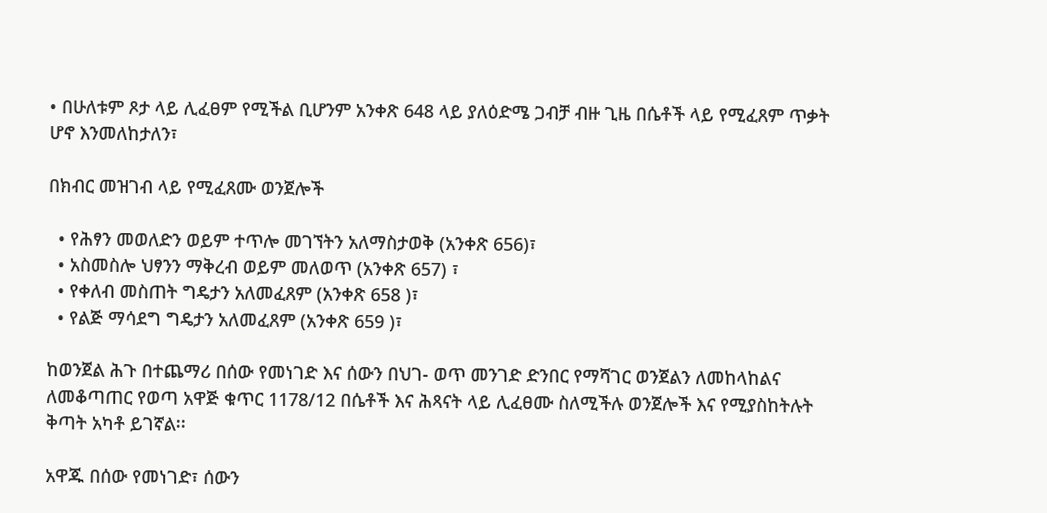• በሁለቱም ጾታ ላይ ሊፈፀም የሚችል ቢሆንም አንቀጽ 648 ላይ ያለዕድሜ ጋብቻ ብዙ ጊዜ በሴቶች ላይ የሚፈጸም ጥቃት ሆኖ እንመለከታለን፣

በክብር መዝገብ ላይ የሚፈጸሙ ወንጀሎች

  • የሕፃን መወለድን ወይም ተጥሎ መገኘትን አለማስታወቅ (አንቀጽ 656)፣
  • አስመስሎ ህፃንን ማቅረብ ወይም መለወጥ (አንቀጽ 657) ፣
  • የቀለብ መስጠት ግዴታን አለመፈጸም (አንቀጽ 658 )፣
  • የልጅ ማሳደግ ግዴታን አለመፈጸም (አንቀጽ 659 )፣

ከወንጀል ሕጉ በተጨማሪ በሰው የመነገድ እና ሰውን በህገ- ወጥ መንገድ ድንበር የማሻገር ወንጀልን ለመከላከልና ለመቆጣጠር የወጣ አዋጅ ቁጥር 1178/12 በሴቶች እና ሕጻናት ላይ ሊፈፀሙ ስለሚችሉ ወንጀሎች እና የሚያስከትሉት ቅጣት አካቶ ይገኛል፡፡

አዋጁ በሰው የመነገድ፣ ሰውን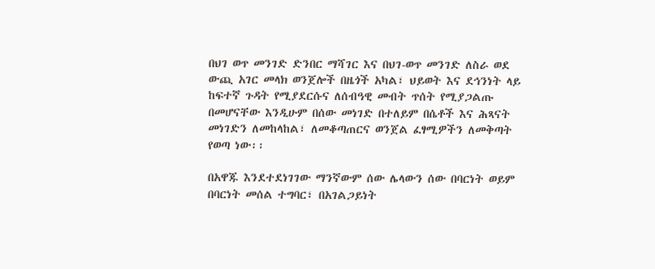በህገ ወጥ መንገድ ድንበር ማሻገር እና በህገ-ወጥ መንገድ ለስራ ወደ ውጪ አገር መላክ ወንጀሎች በዜጎች አካል፣ ህይወት እና ደኅንነት ላይ ከፍተኛ ጉዳት የሚያደርሱና ለሰብዓዊ መብት ጥሰት የሚያጋልጡ በመሆናቸው እንዲሁም በሰው መነገድ በተለይም በሴቶች እና ሕጻናት መነገድን ለመከላከል፣ ለመቆጣጠርና ወንጀል ፈፃሚዎችን ለመቅጣት የወጣ ነው፡፡

በአዋጁ እንደተደነገገው ማንኛውም ሰው ሌላውን ሰው በባርነት ወይም በባርነት መሰል ተግባር፣ በአገልጋይነት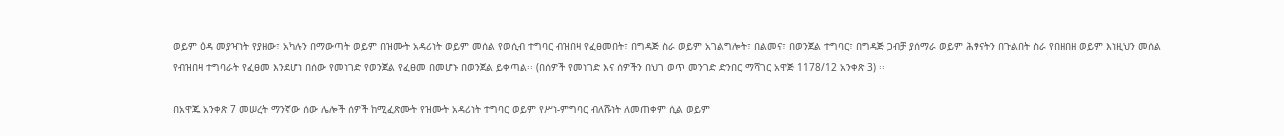ወይም ዕዳ መያዣነት የያዘው፣ አካሉን በማውጣት ወይም በዝሙት አዳሪነት ወይም መሰል የወሲብ ተግባር ብዝበዛ የፈፀመበት፣ በግዳጅ ስራ ወይም አገልግሎት፣ በልመና፣ በወንጀል ተግባር፣ በግዳጅ ጋብቻ ያሰማራ ወይም ሕፃናትን በጉልበት ስራ የበዘበዘ ወይም እነዚህን መሰል የብዝበዛ ተግባራት የፈፀመ እንደሆነ በሰው የመነገድ የወንጀል የፈፀመ በመሆኑ በወንጀል ይቀጣል፡፡ (በሰዎች የመነገድ እና ሰዎችን በህገ ወጥ መንገድ ድንበር ማሻገር አዋጅ 1178/12 አንቀጽ 3) ፡፡

በአዋጁ አንቀጽ 7 መሠረት ማንኛው ሰው ሌሎች ሰዎች ከሚፈጽሙት የዝሙት አዳሪነት ተግባር ወይም የሥነ-ምግባር ብለሹነት ለመጠቀም ሲል ወይም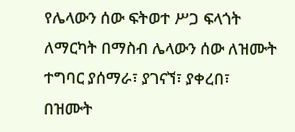የሌላውን ሰው ፍትወተ ሥጋ ፍላጎት ለማርካት በማስብ ሌላውን ሰው ለዝሙት ተግባር ያሰማራ፣ ያገናኘ፣ ያቀረበ፣ በዝሙት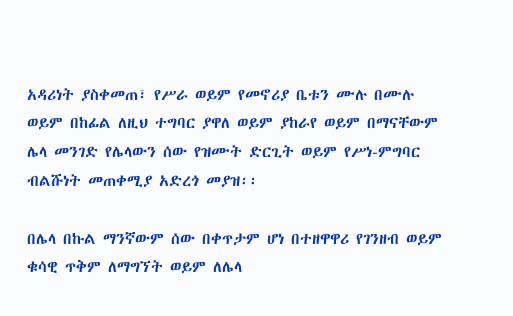አዳሪነት ያስቀመጠ፣ የሥራ ወይም የመኖሪያ ቤቱን ሙሉ በሙሉ ወይም በከፊል ለዚህ ተግባር ያዋለ ወይም ያከራየ ወይም በማናቸውም ሌላ መንገድ የሌላውን ሰው የዝሙት ድርጊት ወይም የሥነ-ምግባር ብልሹነት መጠቀሚያ አድረጎ መያዝ፡፡

በሌላ በኩል ማንኛውም ሰው በቀጥታም ሆነ በተዘዋዋሪ የገንዘብ ወይም ቁሳዊ ጥቅም ለማግኘት ወይም ለሌላ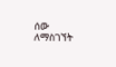ሰው ለማስገኘት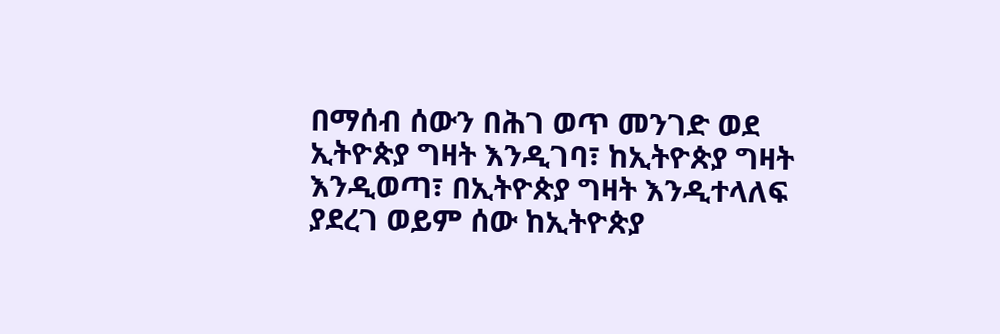በማሰብ ሰውን በሕገ ወጥ መንገድ ወደ ኢትዮጵያ ግዛት እንዲገባ፣ ከኢትዮጵያ ግዛት እንዲወጣ፣ በኢትዮጵያ ግዛት እንዲተላለፍ ያደረገ ወይም ሰው ከኢትዮጵያ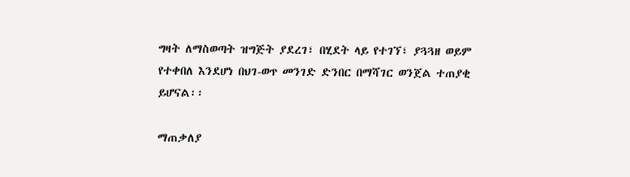ግዛት ለማስወጣት ዝግጅት ያደረገ፣ በሂደት ላይ የተገኘ፣ ያጓጓዘ ወይም የተቀበለ እንደሆነ በህገ-ወጥ መንገድ ድንበር በማሻገር ወንጀል ተጠያቂ ይሆናል፡፡

ማጠቃለያ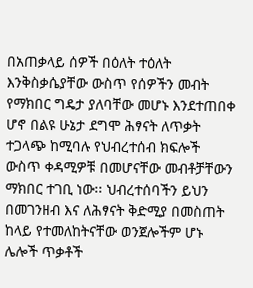በአጠቃላይ ሰዎች በዕለት ተዕለት እንቅስቃሴያቸው ውስጥ የሰዎችን መብት የማክበር ግዴታ ያለባቸው መሆኑ እንደተጠበቀ ሆኖ በልዩ ሁኔታ ደግሞ ሕፃናት ለጥቃት ተጋላጭ ከሚባሉ የህብረተሰብ ክፍሎች ውስጥ ቀዳሚዎቹ በመሆናቸው መብቶቻቸውን ማክበር ተገቢ ነው፡፡ ህብረተሰባችን ይህን በመገንዘብ እና ለሕፃናት ቅድሚያ በመስጠት ከላይ የተመለከትናቸው ወንጀሎችም ሆኑ ሌሎች ጥቃቶች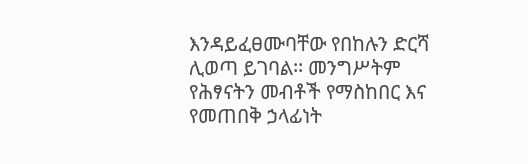እንዳይፈፀሙባቸው የበከሉን ድርሻ ሊወጣ ይገባል፡፡ መንግሥትም የሕፃናትን መብቶች የማስከበር እና የመጠበቅ ኃላፊነት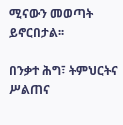ሚናውን መወጣት ይኖርበታል፡፡

በንቃተ ሕግ፣ ትምህርትና ሥልጠና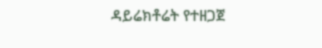ዳይሬክቶሬት የተዘጋጀ